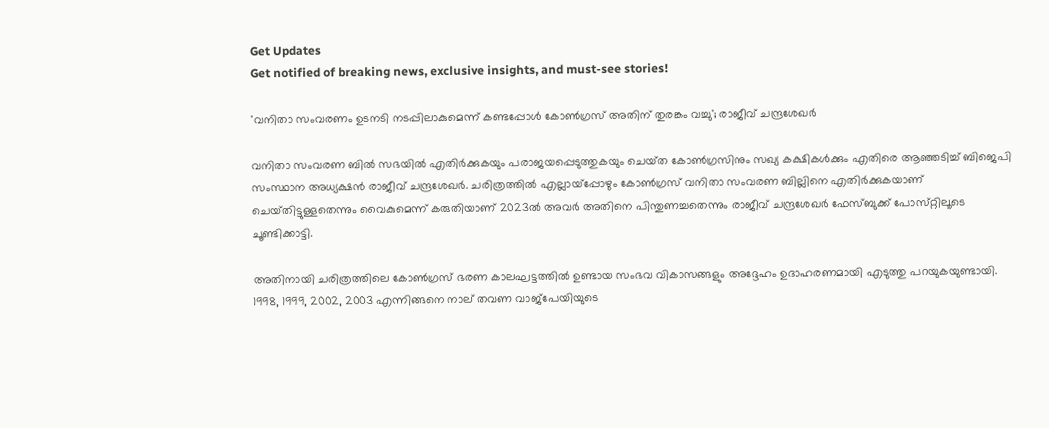Get Updates
Get notified of breaking news, exclusive insights, and must-see stories!

'വനിതാ സംവരണം ഉടനടി നടപ്പിലാകുമെന്ന് കണ്ടപ്പോൾ കോൺഗ്രസ് അതിന് തുരങ്കം വച്ചു'; രാജീവ് ചന്ദ്രശേഖർ

വനിതാ സംവരണ ബിൽ സഭയിൽ എതിർക്കുകയും പരാജയപ്പെടുത്തുകയും ചെയ്‌ത കോൺഗ്രസിനും സഖ്യ കക്ഷികൾക്കും എതിരെ ആഞ്ഞടിച്ച് ബിജെപി സംസ്ഥാന അധ്യക്ഷൻ രാജീവ് ചന്ദ്രശേഖർ. ചരിത്രത്തിൽ എല്ലായ്‌പ്പോഴും കോൺഗ്രസ് വനിതാ സംവരണ ബില്ലിനെ എതിർക്കുകയാണ് ചെയ്‌തിട്ടുള്ളതെന്നും വൈകുമെന്ന് കരുതിയാണ് 2023ൽ അവർ അതിനെ പിന്തുണച്ചതെന്നും രാജീവ് ചന്ദ്രശേഖർ ഫേസ്‌ബുക്ക് പോസ്‌റ്റിലൂടെ ചൂണ്ടിക്കാട്ടി.

അതിനായി ചരിത്രത്തിലെ കോൺഗ്രസ് ഭരണ കാലഘട്ടത്തിൽ ഉണ്ടായ സംഭവ വികാസങ്ങളും അദ്ദേഹം ഉദാഹരണമായി എടുത്തു പറയുകയുണ്ടായി. 1998, 1999, 2002, 2003 എന്നിങ്ങനെ നാല് തവണ വാജ്‌പേയിയുടെ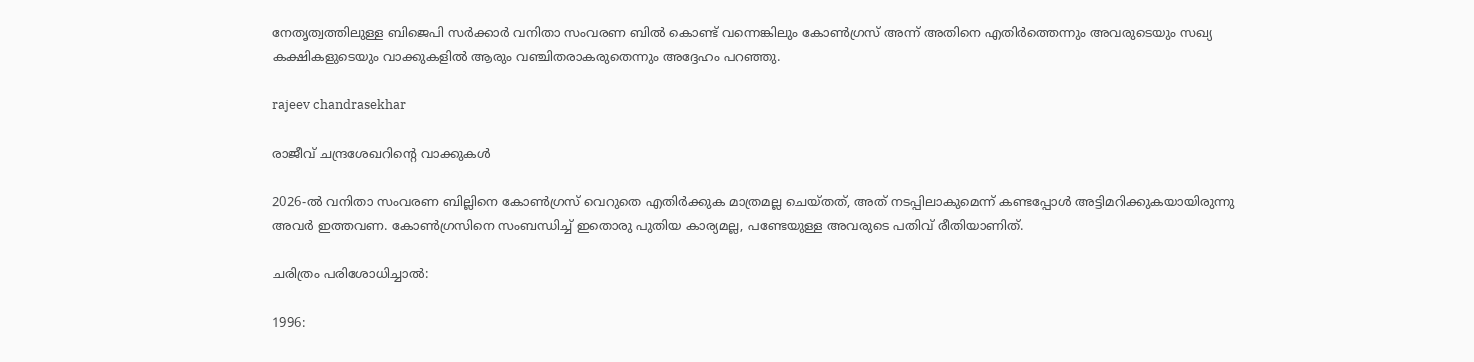നേതൃത്വത്തിലുള്ള ബിജെപി സർക്കാർ വനിതാ സംവരണ ബിൽ കൊണ്ട് വന്നെങ്കിലും കോൺഗ്രസ് അന്ന് അതിനെ എതിർത്തെന്നും അവരുടെയും സഖ്യ കക്ഷികളുടെയും വാക്കുകളിൽ ആരും വഞ്ചിതരാകരുതെന്നും അദ്ദേഹം പറഞ്ഞു.

rajeev chandrasekhar

രാജീവ് ചന്ദ്രശേഖറിന്റെ വാക്കുകൾ

2026-ൽ വനിതാ സംവരണ ബില്ലിനെ കോൺഗ്രസ് വെറുതെ എതിർക്കുക മാത്രമല്ല ചെയ്‌തത്, അത് നടപ്പിലാകുമെന്ന് കണ്ടപ്പോൾ അട്ടിമറിക്കുകയായിരുന്നു അവർ ഇത്തവണ. കോൺഗ്രസിനെ സംബന്ധിച്ച് ഇതൊരു പുതിയ കാര്യമല്ല, പണ്ടേയുള്ള അവരുടെ പതിവ് രീതിയാണിത്.

ചരിത്രം പരിശോധിച്ചാൽ:

1996: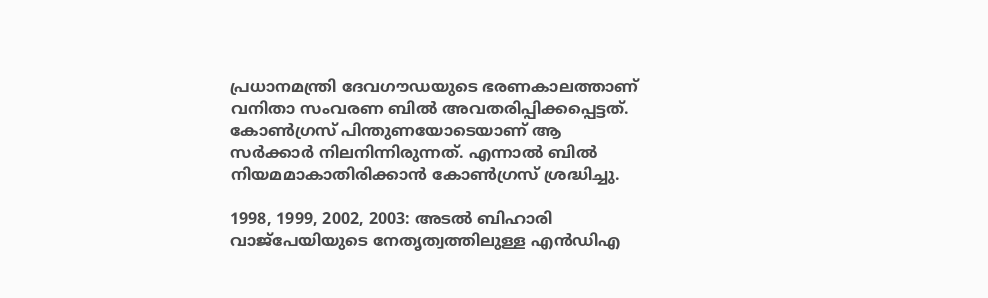പ്രധാനമന്ത്രി ദേവഗൗഡയുടെ ഭരണകാലത്താണ് വനിതാ സംവരണ ബിൽ അവതരിപ്പിക്കപ്പെട്ടത്. കോൺഗ്രസ് പിന്തുണയോടെയാണ് ആ സർക്കാർ നിലനിന്നിരുന്നത്. എന്നാൽ ബിൽ നിയമമാകാതിരിക്കാൻ കോൺഗ്രസ് ശ്രദ്ധിച്ചു.

1998, 1999, 2002, 2003: അടൽ ബിഹാരി വാജ്‌പേയിയുടെ നേതൃത്വത്തിലുള്ള എൻഡിഎ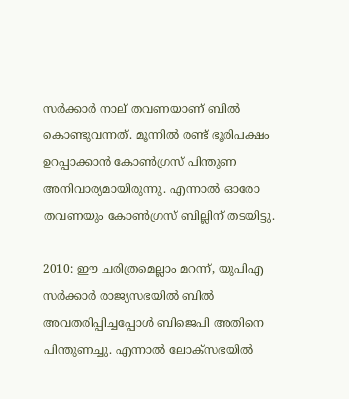സർക്കാർ നാല് തവണയാണ് ബിൽ കൊണ്ടുവന്നത്. മൂന്നിൽ രണ്ട് ഭൂരിപക്ഷം ഉറപ്പാക്കാൻ കോൺഗ്രസ് പിന്തുണ അനിവാര്യമായിരുന്നു. എന്നാൽ ഓരോ തവണയും കോൺഗ്രസ് ബില്ലിന് തടയിട്ടു.

2010: ഈ ചരിത്രമെല്ലാം മറന്ന്, യുപിഎ സർക്കാർ രാജ്യസഭയിൽ ബിൽ അവതരിപ്പിച്ചപ്പോൾ ബിജെപി അതിനെ പിന്തുണച്ചു. എന്നാൽ ലോക്‌സഭയിൽ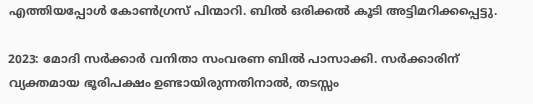എത്തിയപ്പോൾ കോൺഗ്രസ് പിന്മാറി. ബിൽ ഒരിക്കൽ കൂടി അട്ടിമറിക്കപ്പെട്ടു.

2023: മോദി സർക്കാർ വനിതാ സംവരണ ബിൽ പാസാക്കി. സർക്കാരിന് വ്യക്തമായ ഭൂരിപക്ഷം ഉണ്ടായിരുന്നതിനാൽ, തടസ്സം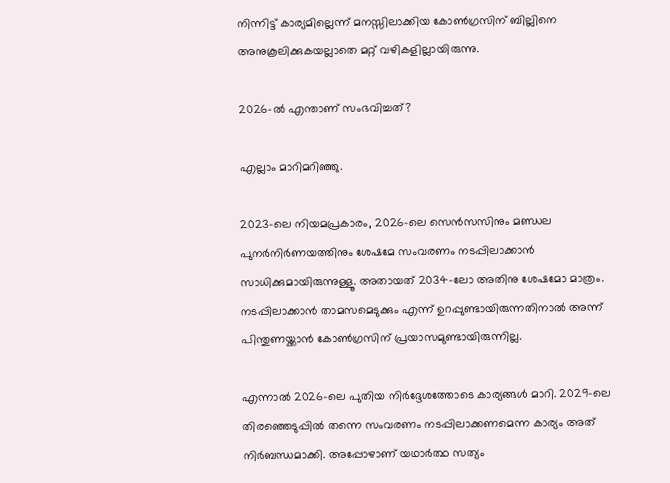നിന്നിട്ട് കാര്യമില്ലെന്ന് മനസ്സിലാക്കിയ കോൺഗ്രസിന് ബില്ലിനെ അനുകൂലിക്കുകയല്ലാതെ മറ്റ് വഴികളില്ലായിരുന്നു.

2026-ൽ എന്താണ് സംഭവിച്ചത്?

എല്ലാം മാറിമറിഞ്ഞു.

2023-ലെ നിയമപ്രകാരം, 2026-ലെ സെൻസസിനും മണ്ഡല പുനർനിർണയത്തിനും ശേഷമേ സംവരണം നടപ്പിലാക്കാൻ സാധിക്കുമായിരുന്നുള്ളൂ. അതായത് 2034-ലോ അതിനു ശേഷമോ മാത്രം. നടപ്പിലാക്കാൻ താമസമെടുക്കും എന്ന് ഉറപ്പുണ്ടായിരുന്നതിനാൽ അന്ന് പിന്തുണയ്ക്കാൻ കോൺഗ്രസിന് പ്രയാസമുണ്ടായിരുന്നില്ല.

എന്നാൽ 2026-ലെ പുതിയ നിർദ്ദേശത്തോടെ കാര്യങ്ങൾ മാറി. 2029-ലെ തിരഞ്ഞെടുപ്പിൽ തന്നെ സംവരണം നടപ്പിലാക്കണമെന്ന കാര്യം അത് നിർബന്ധമാക്കി. അപ്പോഴാണ് യഥാർത്ഥ സത്യം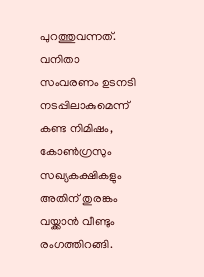പുറത്തുവന്നത്. വനിതാ സംവരണം ഉടനടി നടപ്പിലാകുമെന്ന് കണ്ട നിമിഷം, കോൺഗ്രസും സഖ്യകക്ഷികളും അതിന് തുരങ്കം വയ്ക്കാൻ വീണ്ടും രംഗത്തിറങ്ങി.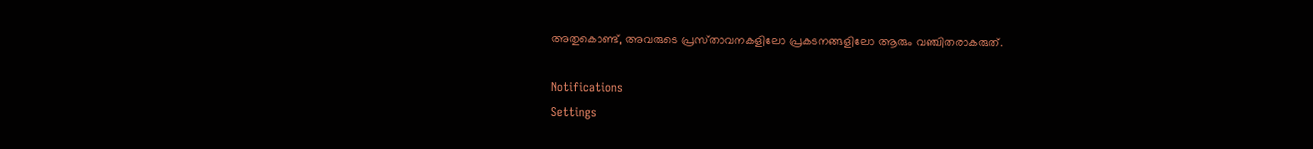അതുകൊണ്ട്, അവരുടെ പ്രസ്‌താവനകളിലോ പ്രകടനങ്ങളിലോ ആരും വഞ്ചിതരാകരുത്.

Notifications
Settings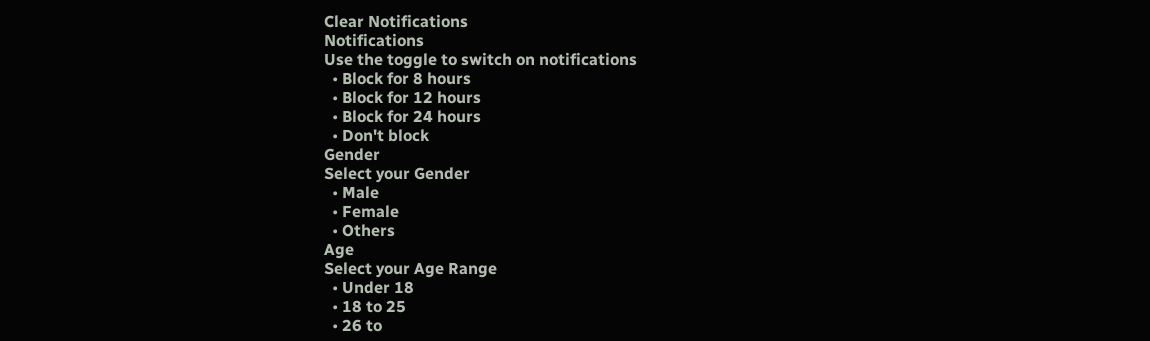Clear Notifications
Notifications
Use the toggle to switch on notifications
  • Block for 8 hours
  • Block for 12 hours
  • Block for 24 hours
  • Don't block
Gender
Select your Gender
  • Male
  • Female
  • Others
Age
Select your Age Range
  • Under 18
  • 18 to 25
  • 26 to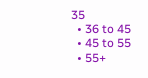35
  • 36 to 45
  • 45 to 55
  • 55+